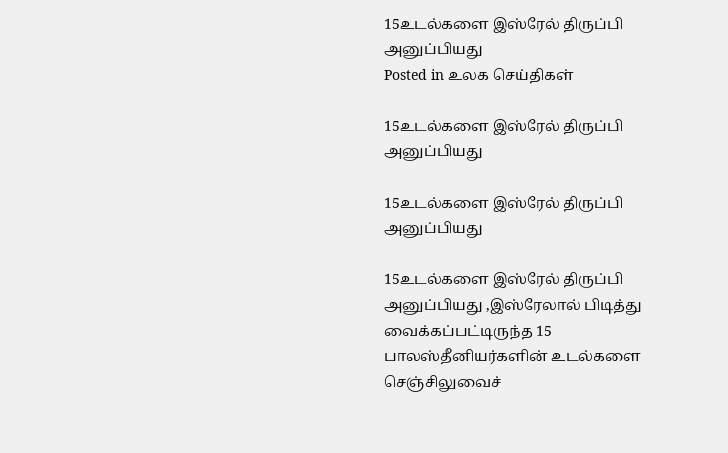15உடல்களை இஸ்ரேல் திருப்பி அனுப்பியது
Posted in உலக செய்திகள்

15உடல்களை இஸ்ரேல் திருப்பி அனுப்பியது

15உடல்களை இஸ்ரேல் திருப்பி அனுப்பியது

15உடல்களை இஸ்ரேல் திருப்பி அனுப்பியது ,இஸ்ரேலால் பிடித்து வைக்கப்பட்டிருந்த 15 பாலஸ்தீனியர்களின் உடல்களை செஞ்சிலுவைச்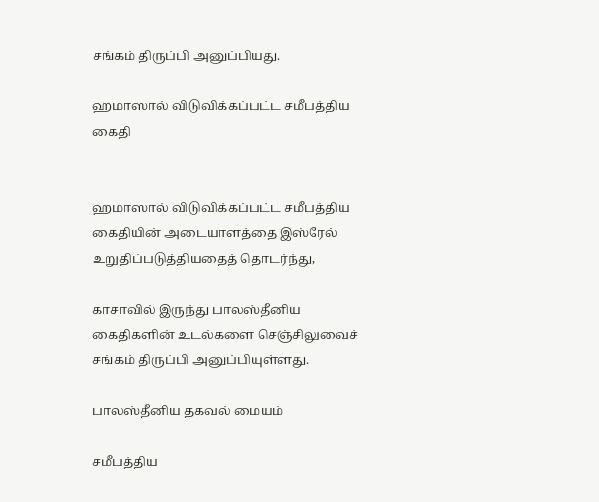சங்கம் திருப்பி அனுப்பியது.

ஹமாஸால் விடுவிக்கப்பட்ட சமீபத்திய கைதி


ஹமாஸால் விடுவிக்கப்பட்ட சமீபத்திய கைதியின் அடையாளத்தை இஸ்ரேல் உறுதிப்படுத்தியதைத் தொடர்ந்து,

காசாவில் இருந்து பாலஸ்தீனிய கைதிகளின் உடல்களை செஞ்சிலுவைச் சங்கம் திருப்பி அனுப்பியுள்ளது.

பாலஸ்தீனிய தகவல் மையம்

சமீபத்திய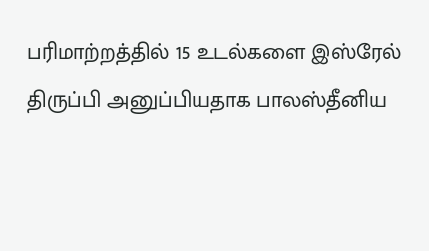பரிமாற்றத்தில் 15 உடல்களை இஸ்ரேல் திருப்பி அனுப்பியதாக பாலஸ்தீனிய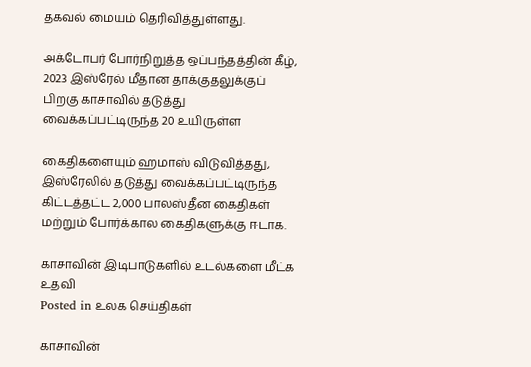தகவல் மையம் தெரிவித்துள்ளது.

அக்டோபர் போர்நிறுத்த ஒப்பந்தத்தின் கீழ், 2023 இஸ்ரேல் மீதான தாக்குதலுக்குப் பிறகு காசாவில் தடுத்து வைக்கப்பட்டிருந்த 20 உயிருள்ள

கைதிகளையும் ஹமாஸ் விடுவித்தது, இஸ்ரேலில் தடுத்து வைக்கப்பட்டிருந்த கிட்டத்தட்ட 2,000 பாலஸ்தீன கைதிகள் மற்றும் போர்க்கால கைதிகளுக்கு ஈடாக.

காசாவின் இடிபாடுகளில் உடல்களை மீட்க உதவி
Posted in உலக செய்திகள்

காசாவின்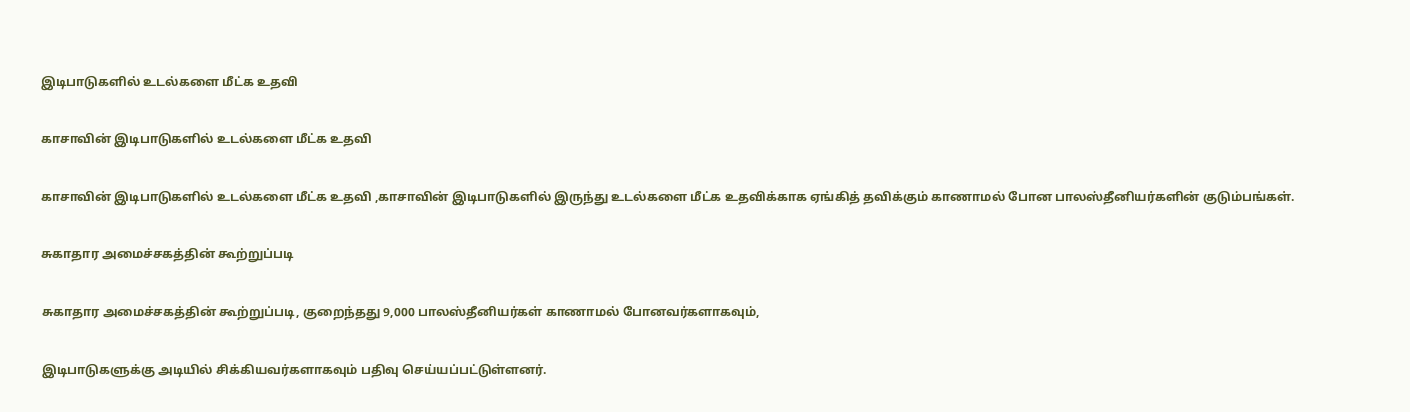இடிபாடுகளில் உடல்களை மீட்க உதவி

காசாவின் இடிபாடுகளில் உடல்களை மீட்க உதவி

காசாவின் இடிபாடுகளில் உடல்களை மீட்க உதவி ,காசாவின் இடிபாடுகளில் இருந்து உடல்களை மீட்க உதவிக்காக ஏங்கித் தவிக்கும் காணாமல் போன பாலஸ்தீனியர்களின் குடும்பங்கள்.

சுகாதார அமைச்சகத்தின் கூற்றுப்படி

சுகாதார அமைச்சகத்தின் கூற்றுப்படி, குறைந்தது 9,000 பாலஸ்தீனியர்கள் காணாமல் போனவர்களாகவும்,

இடிபாடுகளுக்கு அடியில் சிக்கியவர்களாகவும் பதிவு செய்யப்பட்டுள்ளனர்.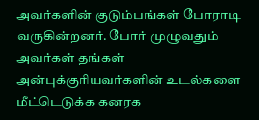அவர்களின் குடும்பங்கள் போராடி வருகின்றனர். போர் முழுவதும் அவர்கள் தங்கள் அன்புக்குரியவர்களின் உடல்களை மீட்டெடுக்க கனரக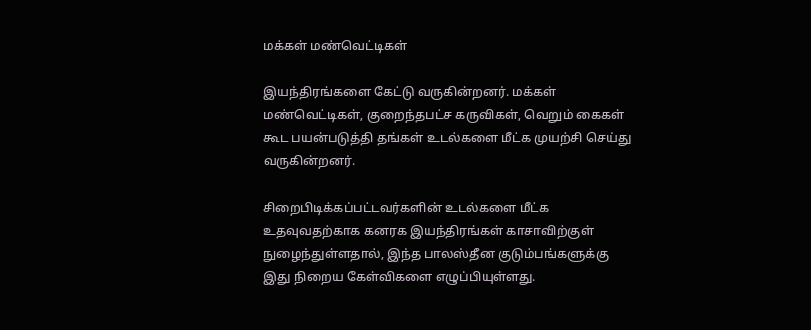மக்கள் மண்வெட்டிகள்

இயந்திரங்களை கேட்டு வருகின்றனர். மக்கள் மண்வெட்டிகள், குறைந்தபட்ச கருவிகள், வெறும் கைகள் கூட பயன்படுத்தி தங்கள் உடல்களை மீட்க முயற்சி செய்து வருகின்றனர்.

சிறைபிடிக்கப்பட்டவர்களின் உடல்களை மீட்க உதவுவதற்காக கனரக இயந்திரங்கள் காசாவிற்குள் நுழைந்துள்ளதால், இந்த பாலஸ்தீன குடும்பங்களுக்கு இது நிறைய கேள்விகளை எழுப்பியுள்ளது.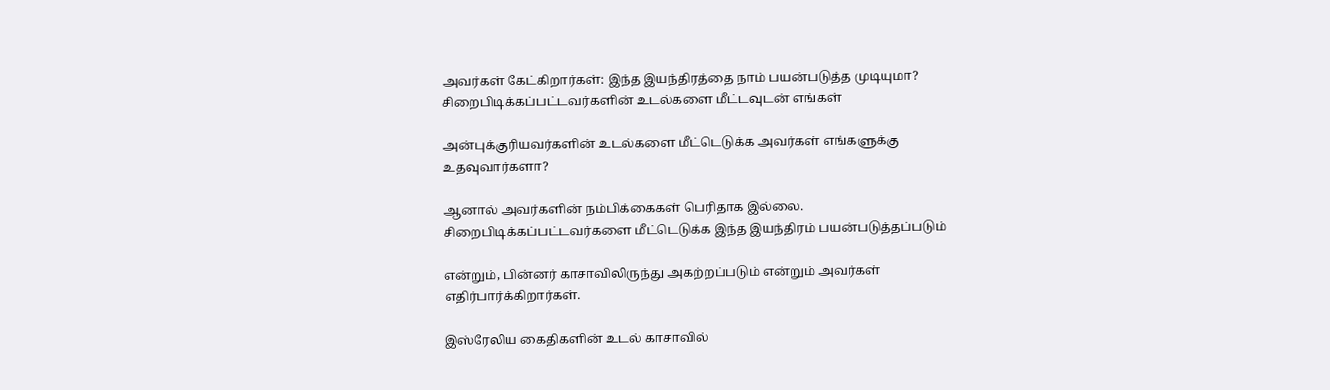அவர்கள் கேட்கிறார்கள்: இந்த இயந்திரத்தை நாம் பயன்படுத்த முடியுமா? சிறைபிடிக்கப்பட்டவர்களின் உடல்களை மீட்டவுடன் எங்கள்

அன்புக்குரியவர்களின் உடல்களை மீட்டெடுக்க அவர்கள் எங்களுக்கு உதவுவார்களா?

ஆனால் அவர்களின் நம்பிக்கைகள் பெரிதாக இல்லை. சிறைபிடிக்கப்பட்டவர்களை மீட்டெடுக்க இந்த இயந்திரம் பயன்படுத்தப்படும்

என்றும், பின்னர் காசாவிலிருந்து அகற்றப்படும் என்றும் அவர்கள் எதிர்பார்க்கிறார்கள்.

இஸ்ரேலிய கைதிகளின் உடல் காசாவில்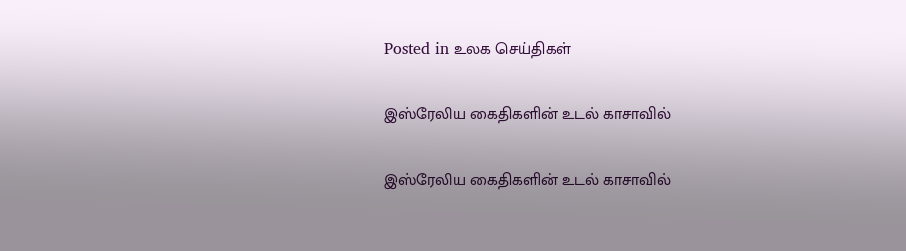Posted in உலக செய்திகள்

இஸ்ரேலிய கைதிகளின் உடல் காசாவில்

இஸ்ரேலிய கைதிகளின் உடல் காசாவில்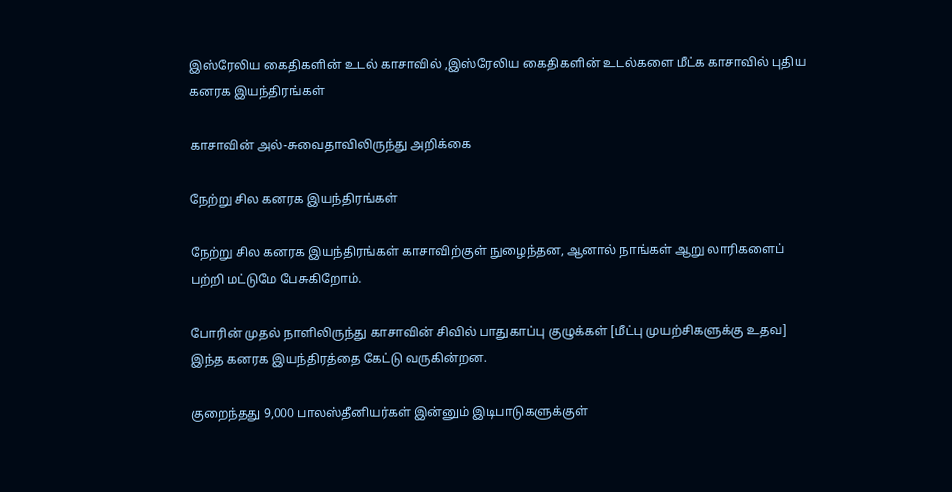இஸ்ரேலிய கைதிகளின் உடல் காசாவில் ,இஸ்ரேலிய கைதிகளின் உடல்களை மீட்க காசாவில் புதிய கனரக இயந்திரங்கள்

காசாவின் அல்-சுவைதாவிலிருந்து அறிக்கை

நேற்று சில கனரக இயந்திரங்கள்

நேற்று சில கனரக இயந்திரங்கள் காசாவிற்குள் நுழைந்தன, ஆனால் நாங்கள் ஆறு லாரிகளைப் பற்றி மட்டுமே பேசுகிறோம்.

போரின் முதல் நாளிலிருந்து காசாவின் சிவில் பாதுகாப்பு குழுக்கள் [மீட்பு முயற்சிகளுக்கு உதவ] இந்த கனரக இயந்திரத்தை கேட்டு வருகின்றன.

குறைந்தது 9,000 பாலஸ்தீனியர்கள் இன்னும் இடிபாடுகளுக்குள்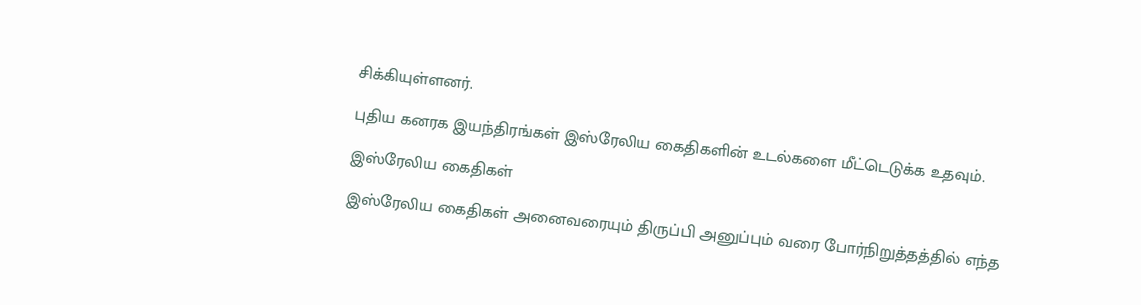சிக்கியுள்ளனர்.

புதிய கனரக இயந்திரங்கள் இஸ்ரேலிய கைதிகளின் உடல்களை மீட்டெடுக்க உதவும்.

இஸ்ரேலிய கைதிகள்

இஸ்ரேலிய கைதிகள் அனைவரையும் திருப்பி அனுப்பும் வரை போர்நிறுத்தத்தில் எந்த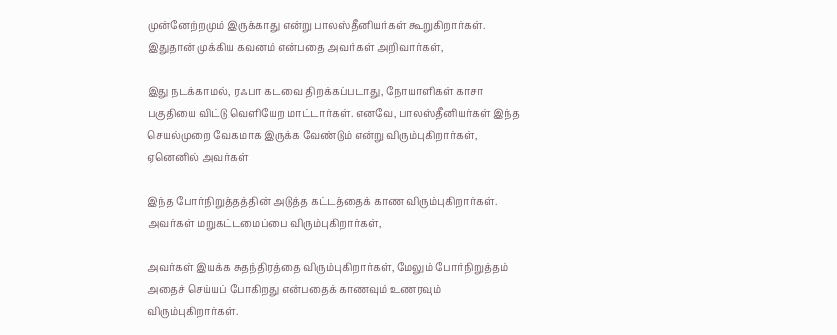முன்னேற்றமும் இருக்காது என்று பாலஸ்தீனியர்கள் கூறுகிறார்கள். இதுதான் முக்கிய கவனம் என்பதை அவர்கள் அறிவார்கள்,

இது நடக்காமல், ரஃபா கடவை திறக்கப்படாது, நோயாளிகள் காசா பகுதியை விட்டு வெளியேற மாட்டார்கள். எனவே, பாலஸ்தீனியர்கள் இந்த செயல்முறை வேகமாக இருக்க வேண்டும் என்று விரும்புகிறார்கள், ஏனெனில் அவர்கள்

இந்த போர்நிறுத்தத்தின் அடுத்த கட்டத்தைக் காண விரும்புகிறார்கள். அவர்கள் மறுகட்டமைப்பை விரும்புகிறார்கள்,

அவர்கள் இயக்க சுதந்திரத்தை விரும்புகிறார்கள், மேலும் போர்நிறுத்தம் அதைச் செய்யப் போகிறது என்பதைக் காணவும் உணரவும் விரும்புகிறார்கள்.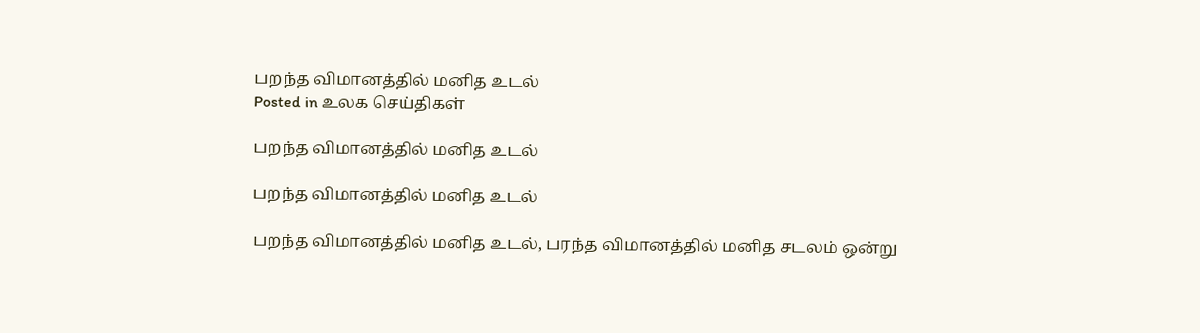பறந்த விமானத்தில் மனித உடல்
Posted in உலக செய்திகள்

பறந்த விமானத்தில் மனித உடல்

பறந்த விமானத்தில் மனித உடல்

பறந்த விமானத்தில் மனித உடல், பரந்த விமானத்தில் மனித சடலம் ஒன்று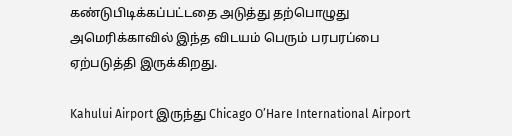கண்டுபிடிக்கப்பட்டதை அடுத்து தற்பொழுது அமெரிக்காவில் இந்த விடயம் பெரும் பரபரப்பை ஏற்படுத்தி இருக்கிறது.

Kahului Airport இருந்து Chicago O’Hare International Airport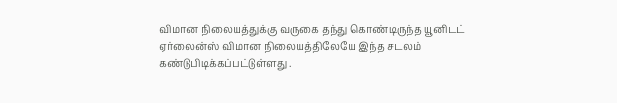விமான நிலையத்துக்கு வருகை தந்து கொண்டிருந்த யூனிடட் ஏர்லைன்ஸ் விமான நிலையத்திலேயே இந்த சடலம் கண்டுபிடிக்கப்பட்டுள்ளது .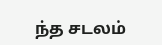ந்த சடலம்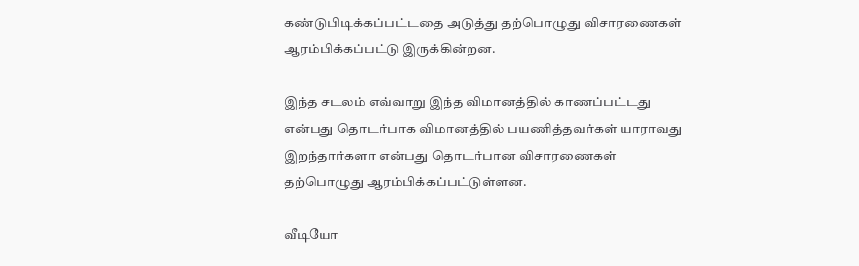கண்டுபிடிக்கப்பட்டதை அடுத்து தற்பொழுது விசாரணைகள் ஆரம்பிக்கப்பட்டு இருக்கின்றன.

இந்த சடலம் எவ்வாறு இந்த விமானத்தில் காணப்பட்டது என்பது தொடர்பாக விமானத்தில் பயணித்தவர்கள் யாராவது இறந்தார்களா என்பது தொடர்பான விசாரணைகள் தற்பொழுது ஆரம்பிக்கப்பட்டுள்ளன.

வீடியோ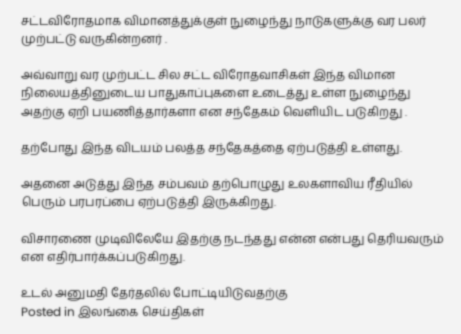சட்டவிரோதமாக விமானத்துக்குள் நுழைந்து நாடுகளுக்கு வர பலர் முற்பட்டு வருகின்றனர் .

அவ்வாறு வர முற்பட்ட சில சட்ட விரோதவாசிகள் இந்த விமான நிலையத்தினுடைய பாதுகாப்புகளை உடைத்து உள்ள நுழைந்து அதற்கு ஏறி பயணித்தார்களா என சந்தேகம் வெளியிட படுகிறது .

தற்போது இந்த விடயம் பலத்த சந்தேகத்தை ஏற்படுத்தி உள்ளது.

அதனை அடுத்து இந்த சம்பவம் தற்பொழுது உலகளாவிய ரீதியில் பெரும் பரபரப்பை ஏற்படுத்தி இருக்கிறது.

விசாரணை முடிவிலேயே இதற்கு நடந்தது என்ன என்பது தெரியவரும் என எதிர்பார்க்கப்படுகிறது.

உடல் அனுமதி தேர்தலில் போட்டியிடுவதற்கு
Posted in இலங்கை செய்திகள்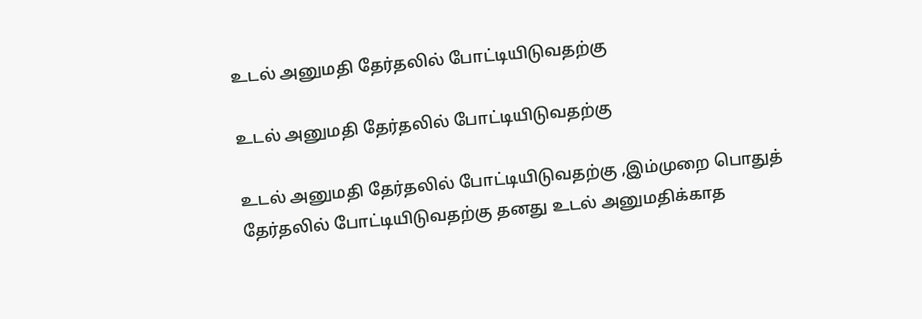உடல் அனுமதி தேர்தலில் போட்டியிடுவதற்கு

உடல் அனுமதி தேர்தலில் போட்டியிடுவதற்கு

உடல் அனுமதி தேர்தலில் போட்டியிடுவதற்கு ,இம்முறை பொதுத் தேர்தலில் போட்டியிடுவதற்கு தனது உடல் அனுமதிக்காத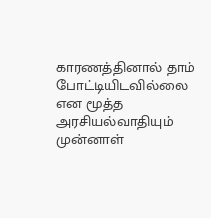காரணத்தினால் தாம் போட்டியிடவில்லை என மூத்த அரசியல்வாதியும் முன்னாள்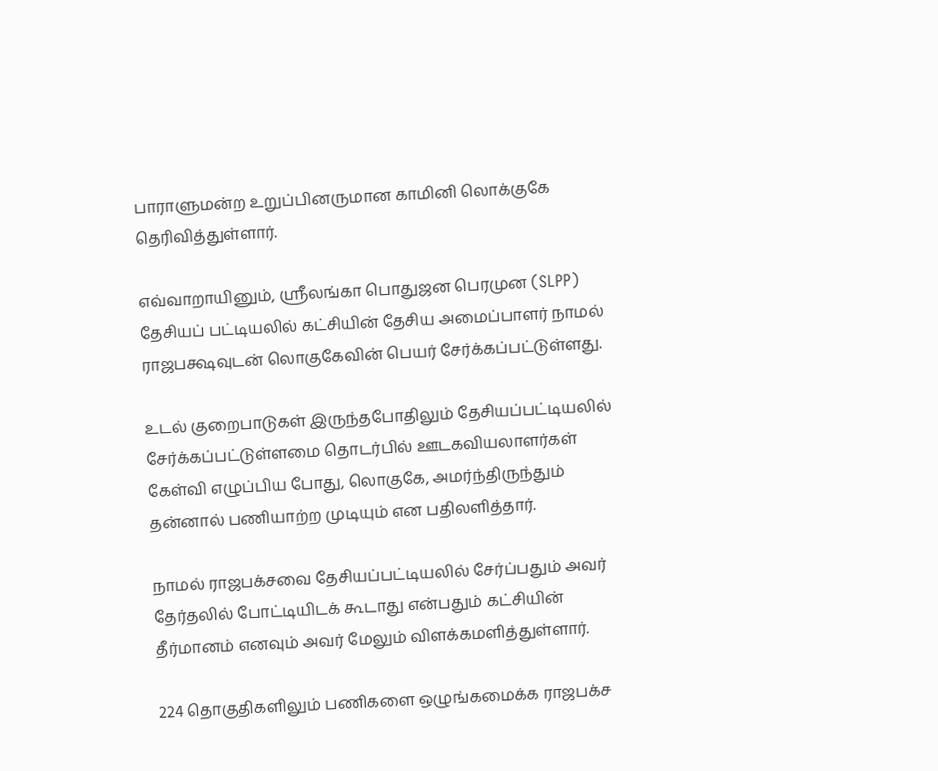பாராளுமன்ற உறுப்பினருமான காமினி லொக்குகே தெரிவித்துள்ளார்.

எவ்வாறாயினும், ஸ்ரீலங்கா பொதுஜன பெரமுன (SLPP) தேசியப் பட்டியலில் கட்சியின் தேசிய அமைப்பாளர் நாமல் ராஜபக்ஷவுடன் லொகுகேவின் பெயர் சேர்க்கப்பட்டுள்ளது.

உடல் குறைபாடுகள் இருந்தபோதிலும் தேசியப்பட்டியலில் சேர்க்கப்பட்டுள்ளமை தொடர்பில் ஊடகவியலாளர்கள் கேள்வி எழுப்பிய போது, லொகுகே, அமர்ந்திருந்தும் தன்னால் பணியாற்ற முடியும் என பதிலளித்தார்.

நாமல் ராஜபக்சவை தேசியப்பட்டியலில் சேர்ப்பதும் அவர் தேர்தலில் போட்டியிடக் கூடாது என்பதும் கட்சியின் தீர்மானம் எனவும் அவர் மேலும் விளக்கமளித்துள்ளார்.

224 தொகுதிகளிலும் பணிகளை ஒழுங்கமைக்க ராஜபக்ச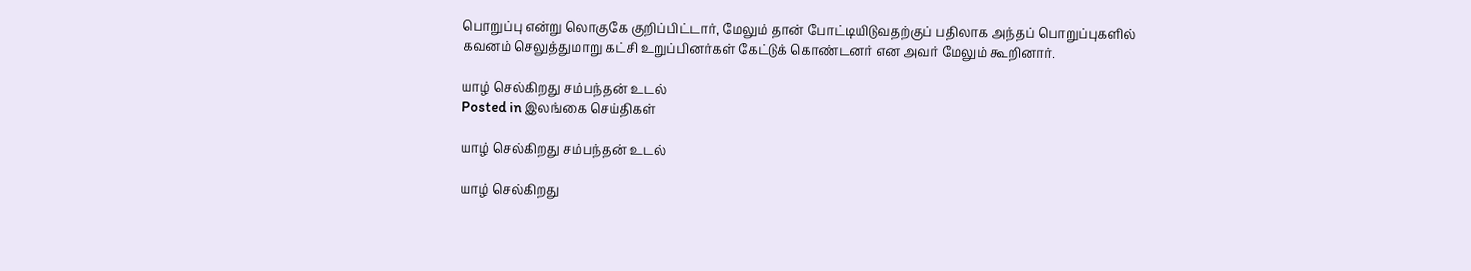பொறுப்பு என்று லொகுகே குறிப்பிட்டார், மேலும் தான் போட்டியிடுவதற்குப் பதிலாக அந்தப் பொறுப்புகளில் கவனம் செலுத்துமாறு கட்சி உறுப்பினர்கள் கேட்டுக் கொண்டனர் என அவர் மேலும் கூறினார்.

யாழ் செல்கிறது சம்பந்தன் உடல்
Posted in இலங்கை செய்திகள்

யாழ் செல்கிறது சம்பந்தன் உடல்

யாழ் செல்கிறது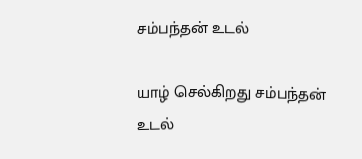சம்பந்தன் உடல்

யாழ் செல்கிறது சம்பந்தன் உடல்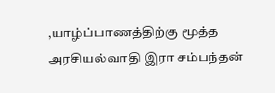,யாழ்ப்பாணத்திற்கு மூத்த அரசியல்வாதி இரா சம்பந்தன்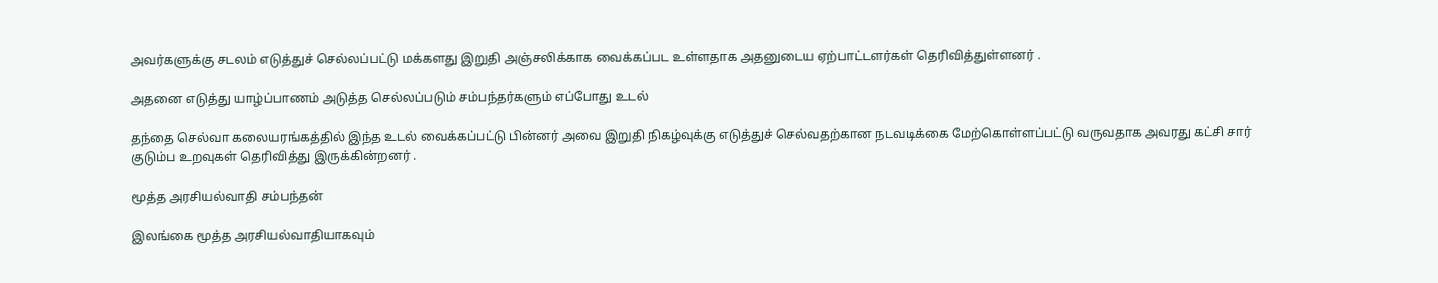அவர்களுக்கு சடலம் எடுத்துச் செல்லப்பட்டு மக்களது இறுதி அஞ்சலிக்காக வைக்கப்பட உள்ளதாக அதனுடைய ஏற்பாட்டளர்கள் தெரிவித்துள்ளனர் .

அதனை எடுத்து யாழ்ப்பாணம் அடுத்த செல்லப்படும் சம்பந்தர்களும் எப்போது உடல்

தந்தை செல்வா கலையரங்கத்தில் இந்த உடல் வைக்கப்பட்டு பின்னர் அவை இறுதி நிகழ்வுக்கு எடுத்துச் செல்வதற்கான நடவடிக்கை மேற்கொள்ளப்பட்டு வருவதாக அவரது கட்சி சார் குடும்ப உறவுகள் தெரிவித்து இருக்கின்றனர் .

மூத்த அரசியல்வாதி சம்பந்தன்

இலங்கை மூத்த அரசியல்வாதியாகவும்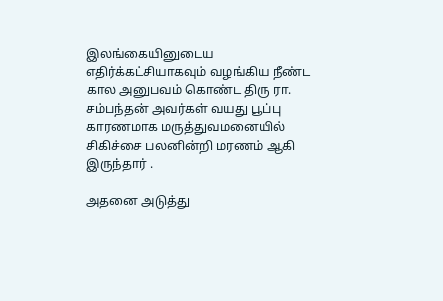இலங்கையினுடைய எதிர்க்கட்சியாகவும் வழங்கிய நீண்ட கால அனுபவம் கொண்ட திரு ரா. சம்பந்தன் அவர்கள் வயது பூப்பு காரணமாக மருத்துவமனையில் சிகிச்சை பலனின்றி மரணம் ஆகி இருந்தார் .

அதனை அடுத்து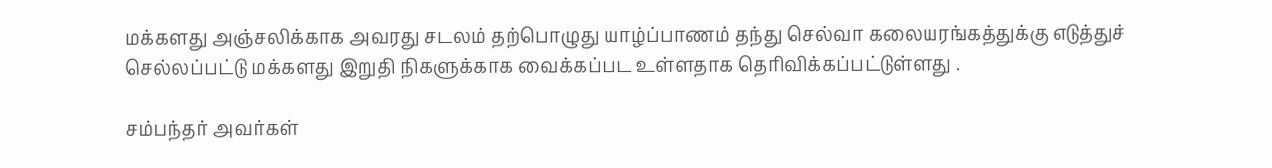மக்களது அஞ்சலிக்காக அவரது சடலம் தற்பொழுது யாழ்ப்பாணம் தந்து செல்வா கலையரங்கத்துக்கு எடுத்துச் செல்லப்பட்டு மக்களது இறுதி நிகளுக்காக வைக்கப்பட உள்ளதாக தெரிவிக்கப்பட்டுள்ளது .

சம்பந்தர் அவர்கள்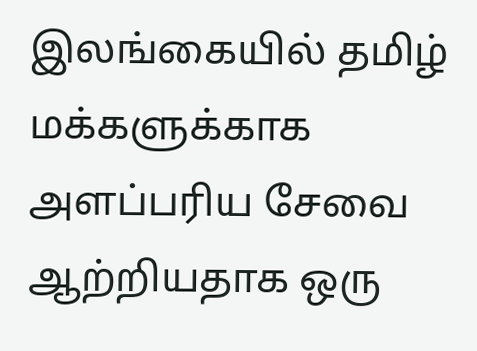இலங்கையில் தமிழ் மக்களுக்காக அளப்பரிய சேவை ஆற்றியதாக ஒரு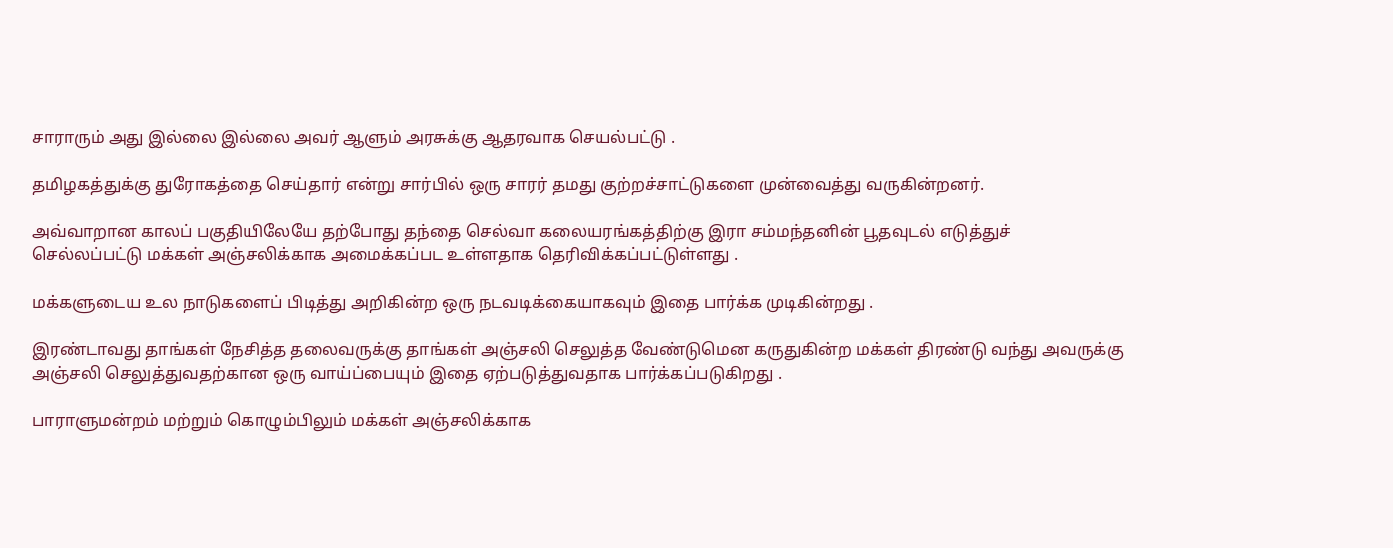சாராரும் அது இல்லை இல்லை அவர் ஆளும் அரசுக்கு ஆதரவாக செயல்பட்டு .

தமிழகத்துக்கு துரோகத்தை செய்தார் என்று சார்பில் ஒரு சாரர் தமது குற்றச்சாட்டுகளை முன்வைத்து வருகின்றனர்.

அவ்வாறான காலப் பகுதியிலேயே தற்போது தந்தை செல்வா கலையரங்கத்திற்கு இரா சம்மந்தனின் பூதவுடல் எடுத்துச் செல்லப்பட்டு மக்கள் அஞ்சலிக்காக அமைக்கப்பட உள்ளதாக தெரிவிக்கப்பட்டுள்ளது .

மக்களுடைய உல நாடுகளைப் பிடித்து அறிகின்ற ஒரு நடவடிக்கையாகவும் இதை பார்க்க முடிகின்றது .

இரண்டாவது தாங்கள் நேசித்த தலைவருக்கு தாங்கள் அஞ்சலி செலுத்த வேண்டுமென கருதுகின்ற மக்கள் திரண்டு வந்து அவருக்கு அஞ்சலி செலுத்துவதற்கான ஒரு வாய்ப்பையும் இதை ஏற்படுத்துவதாக பார்க்கப்படுகிறது .

பாராளுமன்றம் மற்றும் கொழும்பிலும் மக்கள் அஞ்சலிக்காக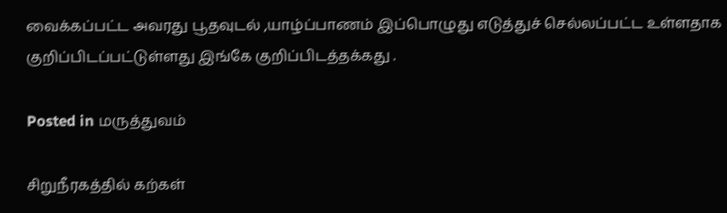வைக்கப்பட்ட அவரது பூதவுடல் ,யாழ்ப்பாணம் இப்பொழுது எடுத்துச் செல்லப்பட்ட உள்ளதாக குறிப்பிடப்பட்டுள்ளது இங்கே குறிப்பிடத்தக்கது .

Posted in மருத்துவம்

சிறுநீரகத்தில் கற்கள்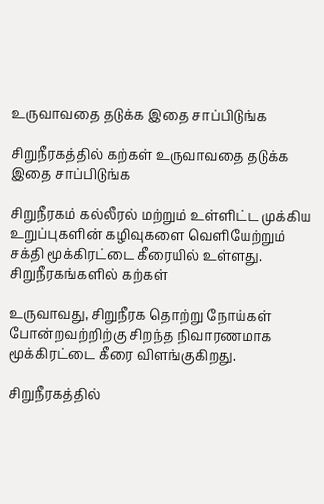உருவாவதை தடுக்க இதை சாப்பிடுங்க

சிறுநீரகத்தில் கற்கள் உருவாவதை தடுக்க இதை சாப்பிடுங்க

சிறுநீரகம் கல்லீரல் மற்றும் உள்ளிட்ட முக்கிய உறுப்புகளின் கழிவுகளை வெளியேற்றும் சக்தி மூக்கிரட்டை கீரையில் உள்ளது. சிறுநீரகங்களில் கற்கள்

உருவாவது, சிறுநீரக தொற்று நோய்கள் போன்றவற்றிற்கு சிறந்த நிவாரணமாக மூக்கிரட்டை கீரை விளங்குகிறது.

சிறுநீரகத்தில்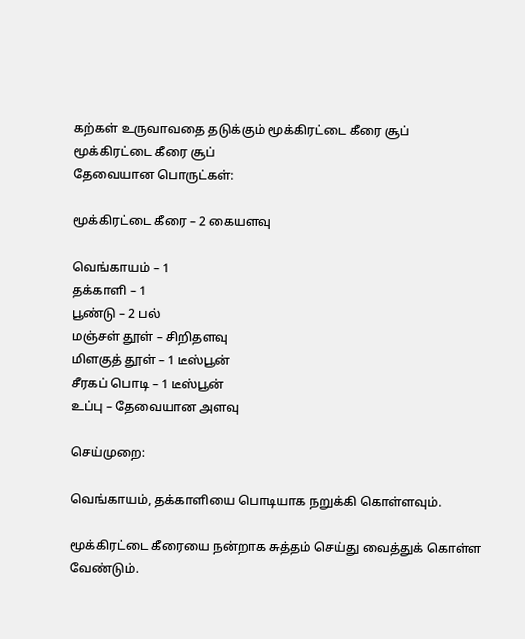கற்கள் உருவாவதை தடுக்கும் மூக்கிரட்டை கீரை சூப்
மூக்கிரட்டை கீரை சூப்
தேவையான பொருட்கள்:

மூக்கிரட்டை கீரை – 2 கையளவு

வெங்காயம் – 1
தக்காளி – 1
பூண்டு – 2 பல்
மஞ்சள் தூள் – சிறிதளவு
மிளகுத் தூள் – 1 டீஸ்பூன்
சீரகப் பொடி – 1 டீஸ்பூன்
உப்பு – தேவையான அளவு

செய்முறை:

வெங்காயம், தக்காளியை பொடியாக நறுக்கி கொள்ளவும்.

மூக்கிரட்டை கீரையை நன்றாக சுத்தம் செய்து வைத்துக் கொள்ள வேண்டும்.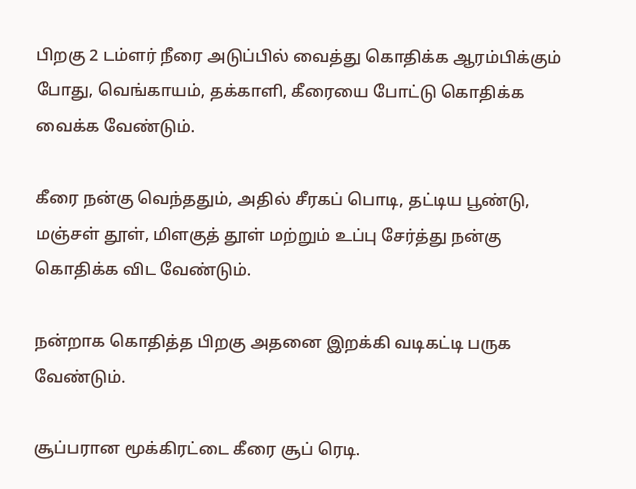பிறகு 2 டம்ளர் நீரை அடுப்பில் வைத்து கொதிக்க ஆரம்பிக்கும் போது, வெங்காயம், தக்காளி, கீரையை போட்டு கொதிக்க வைக்க வேண்டும்.

கீரை நன்கு வெந்ததும், அதில் சீரகப் பொடி, தட்டிய பூண்டு, மஞ்சள் தூள், மிளகுத் தூள் மற்றும் உப்பு சேர்த்து நன்கு கொதிக்க விட வேண்டும்.

நன்றாக கொதித்த பிறகு அதனை இறக்கி வடிகட்டி பருக வேண்டும்.

சூப்பரான மூக்கிரட்டை கீரை சூப் ரெடி.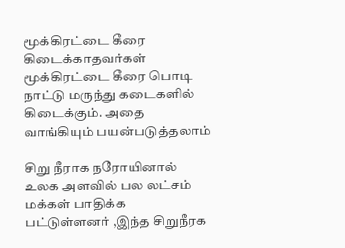மூக்கிரட்டை கீரை கிடைக்காதவர்கள் மூக்கிரட்டை கீரை பொடி நாட்டு மருந்து கடைகளில் கிடைக்கும். அதை வாங்கியும் பயன்படுத்தலாம்

சிறு நீராக நரோயினால் உலக அளவில் பல லட்சம் மக்கள் பாதிக்க பட்டுள்ளனர் ,இந்த சிறுநீரக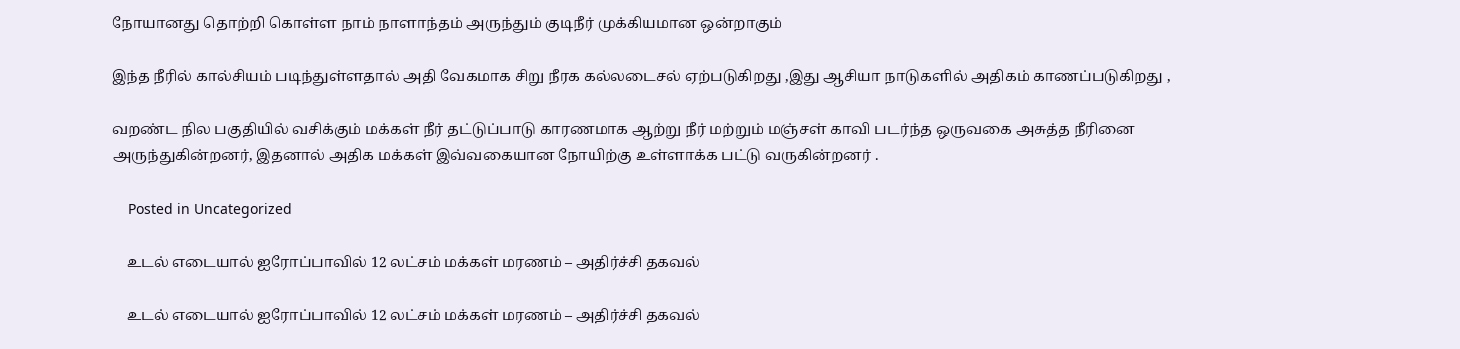நோயானது தொற்றி கொள்ள நாம் நாளாந்தம் அருந்தும் குடிநீர் முக்கியமான ஒன்றாகும்

இந்த நீரில் கால்சியம் படிந்துள்ளதால் அதி வேகமாக சிறு நீரக கல்லடைசல் ஏற்படுகிறது ,இது ஆசியா நாடுகளில் அதிகம் காணப்படுகிறது ,

வறண்ட நில பகுதியில் வசிக்கும் மக்கள் நீர் தட்டுப்பாடு காரணமாக ஆற்று நீர் மற்றும் மஞ்சள் காவி படர்ந்த ஒருவகை அசுத்த நீரினை அருந்துகின்றனர், இதனால் அதிக மக்கள் இவ்வகையான நோயிற்கு உள்ளாக்க பட்டு வருகின்றனர் .

    Posted in Uncategorized

    உடல் எடையால் ஐரோப்பாவில் 12 லட்சம் மக்கள் மரணம் – அதிர்ச்சி தகவல்

    உடல் எடையால் ஐரோப்பாவில் 12 லட்சம் மக்கள் மரணம் – அதிர்ச்சி தகவல்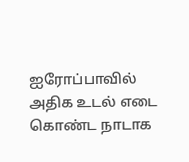ஐரோப்பாவில் அதிக உடல் எடை கொண்ட நாடாக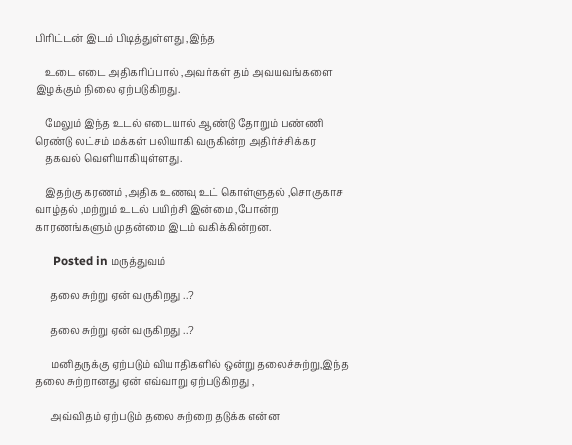பிரிட்டன் இடம் பிடித்துள்ளது ,இந்த

    உடை எடை அதிகரிப்பால் ,அவர்கள் தம் அவயவங்களை இழக்கும் நிலை ஏற்படுகிறது.

    மேலும் இந்த உடல் எடையால் ஆண்டு தோறும் பண்ணி ரெண்டு லட்சம் மக்கள் பலியாகி வருகின்ற அதிர்ச்சிக்கர
    தகவல் வெளியாகியுள்ளது.

    இதற்கு கரணம் ,அதிக உணவு உட் கொள்ளுதல் ,சொகுகாச வாழ்தல் ,மற்றும் உடல் பயிற்சி இன்மை ,போன்ற காரணங்களும் முதன்மை இடம் வகிக்கின்றன.

      Posted in மருத்துவம்

      தலை சுற்று ஏன் வருகிறது ..?

      தலை சுற்று ஏன் வருகிறது ..?

      மனிதருக்கு ஏற்படும் வியாதிகளில் ஒன்று தலைச்சுற்று,இந்த தலை சுற்றானது ஏன் எவ்வாறு ஏற்படுகிறது ,

      அவ்விதம் ஏற்படும் தலை சுற்றை தடுக்க என்ன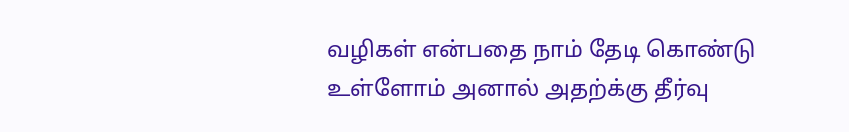வழிகள் என்பதை நாம் தேடி கொண்டு உள்ளோம் அனால் அதற்க்கு தீர்வு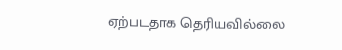ஏற்படதாக தெரியவில்லை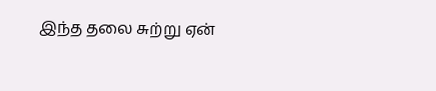இந்த தலை சுற்று ஏன்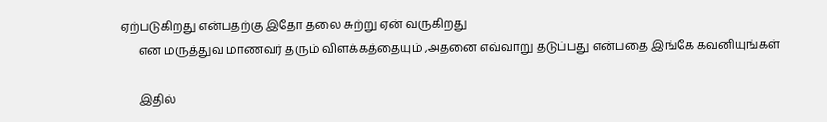ஏற்படுகிறது என்பதற்கு இதோ தலை சுற்று ஏன் வருகிறது
      என மருத்துவ மாணவர் தரும் விளக்கத்தையும் ,அதனை எவ்வாறு தடுப்பது என்பதை இங்கே கவனியுங்கள்

      இதில்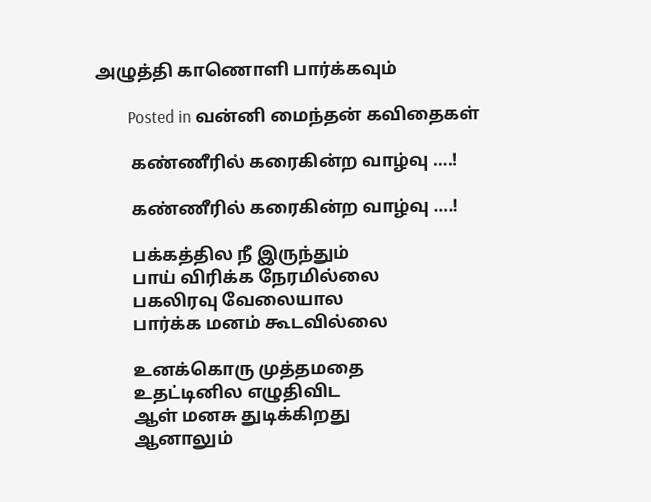அழுத்தி காணொளி பார்க்கவும்

        Posted in வன்னி மைந்தன் கவிதைகள்

        கண்ணீரில் கரைகின்ற வாழ்வு ….!

        கண்ணீரில் கரைகின்ற வாழ்வு ….!

        பக்கத்தில நீ இருந்தும்
        பாய் விரிக்க நேரமில்லை
        பகலிரவு வேலையால
        பார்க்க மனம் கூடவில்லை

        உனக்கொரு முத்தமதை
        உதட்டினில எழுதிவிட
        ஆள் மனசு துடிக்கிறது
        ஆனாலும்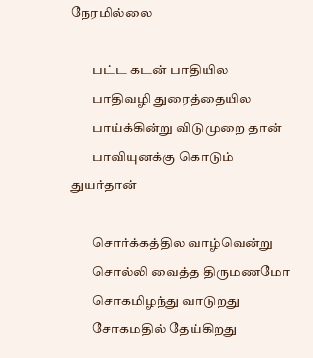நேரமில்லை

        பட்ட கடன் பாதியில
        பாதிவழி துரைத்தையில
        பாய்க்கின்று விடுமுறை தான்
        பாவியுனக்கு கொடும் துயர்தான்

        சொர்க்கத்தில வாழ்வென்று
        சொல்லி வைத்த திருமணமோ
        சொகமிழந்து வாடுறது
        சோகமதில் தேய்கிறது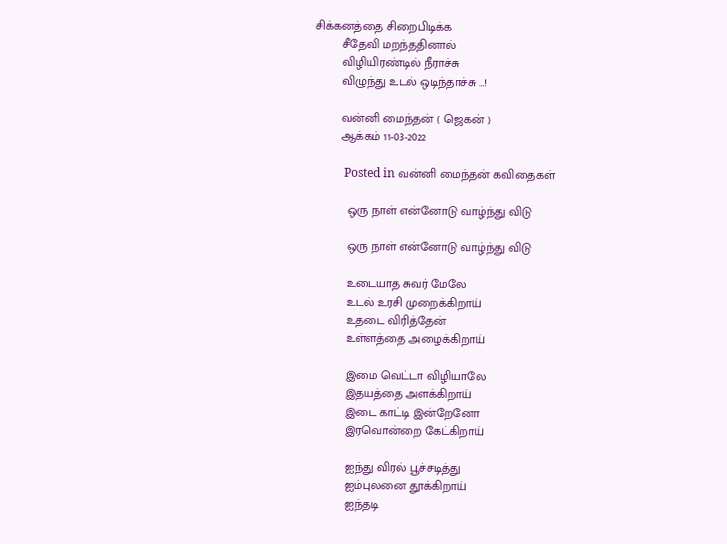சிக்கனத்தை சிறைபிடிக்க
        சீதேவி மறந்ததினால்
        விழியிரண்டில் நீராச்சு
        விழுந்து உடல் ஒடிந்தாச்சு …!

        வன்னி மைந்தன் ( ஜெகன் )
        ஆக்கம் 11-03-2022

          Posted in வன்னி மைந்தன் கவிதைகள்

          ஒரு நாள் என்னோடு வாழ்ந்து விடு

          ஒரு நாள் என்னோடு வாழ்ந்து விடு

          உடையாத சுவர் மேலே
          உடல் உரசி முறைக்கிறாய்
          உதடை விரித்தேன்
          உள்ளத்தை அழைக்கிறாய்

          இமை வெட்டா விழியாலே
          இதயத்தை அளக்கிறாய்
          இடை காட்டி இன்றேனோ
          இரவொன்றை கேட்கிறாய்

          ஐந்து விரல் பூச்சடித்து
          ஐம்புலனை தூக்கிறாய்
          ஐந்தடி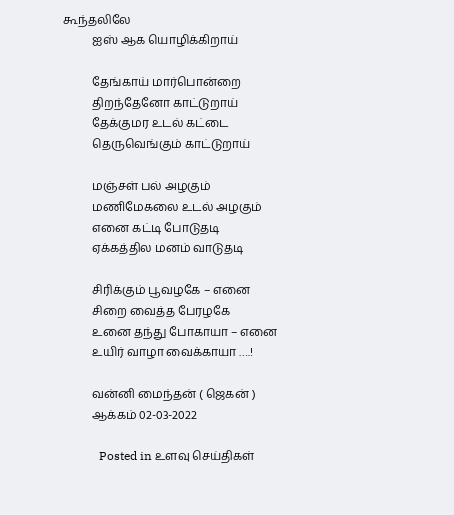கூந்தலிலே
          ஐஸ் ஆக யொழிக்கிறாய்

          தேங்காய் மார்பொன்றை
          திறந்தேனோ காட்டுறாய்
          தேக்குமர உடல் கட்டை
          தெருவெங்கும் காட்டுறாய்

          மஞ்சள் பல் அழகும்
          மணிமேகலை உடல் அழகும்
          எனை கட்டி போடுதடி
          ஏக்கத்தில மனம் வாடுதடி

          சிரிக்கும் பூவழகே – எனை
          சிறை வைத்த பேரழகே
          உனை தந்து போகாயா – எனை
          உயிர் வாழா வைக்காயா ….!

          வன்னி மைந்தன் ( ஜெகன் )
          ஆக்கம் 02-03-2022

            Posted in உளவு செய்திகள்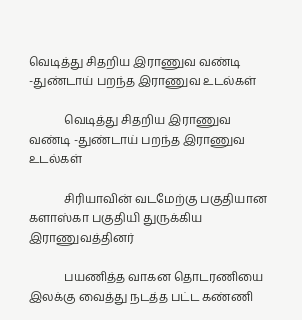வெடித்து சிதறிய இராணுவ வண்டி -துண்டாய் பறந்த இராணுவ உடல்கள்

            வெடித்து சிதறிய இராணுவ வண்டி -துண்டாய் பறந்த இராணுவ உடல்கள்

            சிரியாவின் வடமேற்கு பகுதியான களாஸ்கா பகுதியி துருக்கிய இராணுவத்தினர்

            பயணித்த வாகன தொடரணியை இலக்கு வைத்து நடத்த பட்ட கண்ணி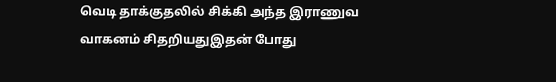வெடி தாக்குதலில் சிக்கி அந்த இராணுவ வாகனம் சிதறியதுஇதன் போது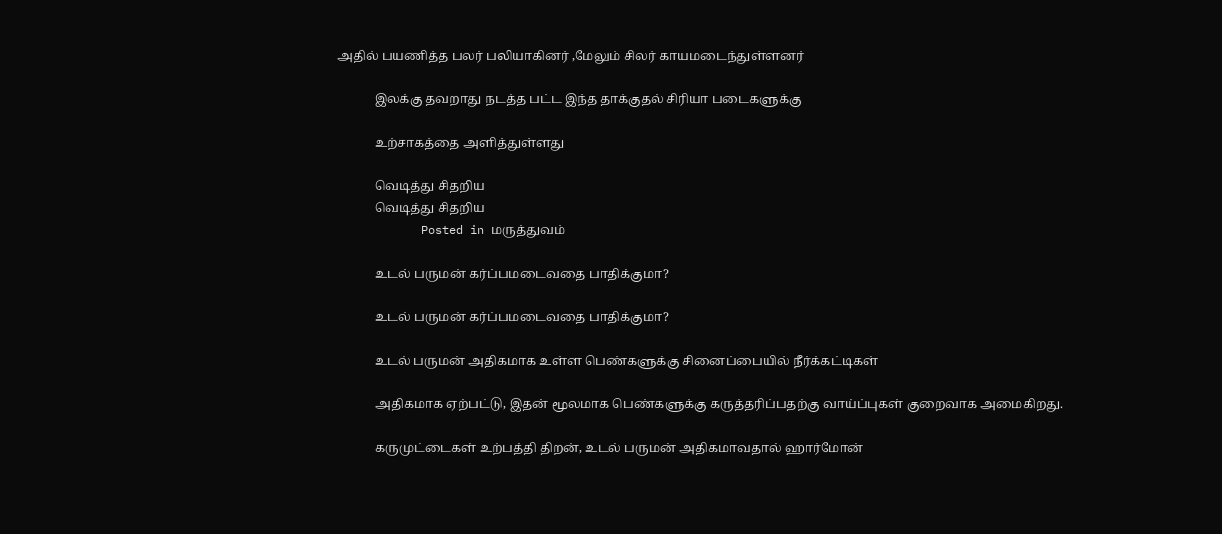அதில் பயணித்த பலர் பலியாகினர் ,மேலும் சிலர் காயமடைந்துள்ளனர்

            இலக்கு தவறாது நடத்த பட்ட இந்த தாக்குதல் சிரியா படைகளுக்கு

            உற்சாகத்தை அளித்துள்ளது

            வெடித்து சிதறிய
            வெடித்து சிதறிய
            Posted in மருத்துவம்

            உடல் பருமன் கர்ப்பமடைவதை பாதிக்குமா?

            உடல் பருமன் கர்ப்பமடைவதை பாதிக்குமா?

            உடல் பருமன் அதிகமாக உள்ள பெண்களுக்கு சினைப்பையில் நீர்க்கட்டிகள்

            அதிகமாக ஏற்பட்டு, இதன் மூலமாக பெண்களுக்கு கருத்தரிப்பதற்கு வாய்ப்புகள் குறைவாக அமைகிறது.

            கருமுட்டைகள் உற்பத்தி திறன், உடல் பருமன் அதிகமாவதால் ஹார்மோன்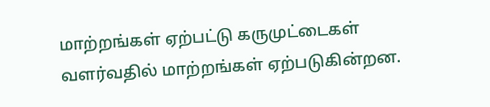மாற்றங்கள் ஏற்பட்டு கருமுட்டைகள் வளர்வதில் மாற்றங்கள் ஏற்படுகின்றன.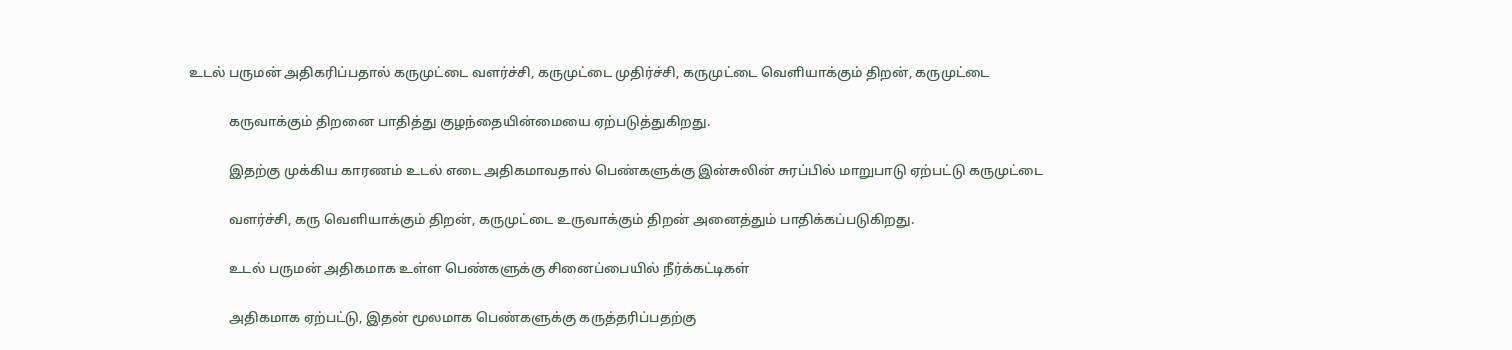உடல் பருமன் அதிகரிப்பதால் கருமுட்டை வளர்ச்சி, கருமுட்டை முதிர்ச்சி, கருமுட்டை வெளியாக்கும் திறன், கருமுட்டை

            கருவாக்கும் திறனை பாதித்து குழந்தையின்மையை ஏற்படுத்துகிறது.

            இதற்கு முக்கிய காரணம் உடல் எடை அதிகமாவதால் பெண்களுக்கு இன்சுலின் சுரப்பில் மாறுபாடு ஏற்பட்டு கருமுட்டை

            வளர்ச்சி, கரு வெளியாக்கும் திறன், கருமுட்டை உருவாக்கும் திறன் அனைத்தும் பாதிக்கப்படுகிறது.

            உடல் பருமன் அதிகமாக உள்ள பெண்களுக்கு சினைப்பையில் நீர்க்கட்டிகள்

            அதிகமாக ஏற்பட்டு, இதன் மூலமாக பெண்களுக்கு கருத்தரிப்பதற்கு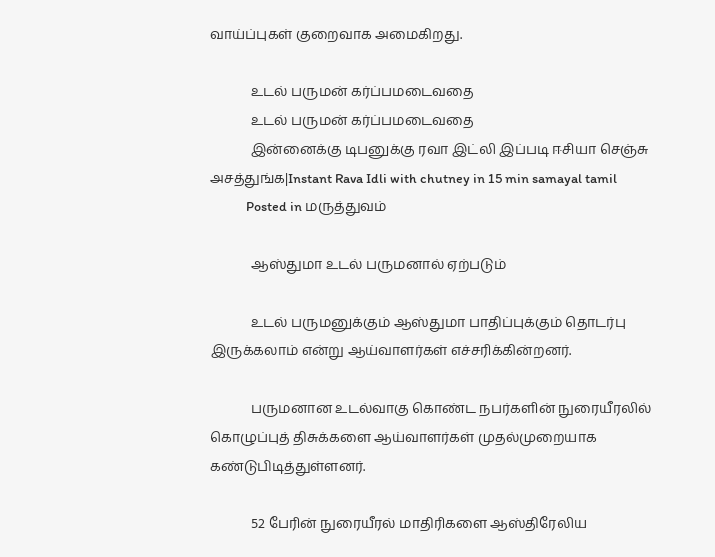வாய்ப்புகள் குறைவாக அமைகிறது.

            உடல் பருமன் கர்ப்பமடைவதை
            உடல் பருமன் கர்ப்பமடைவதை
            இன்னைக்கு டிபனுக்கு ரவா இட்லி இப்படி ஈசியா செஞ்சு அசத்துங்க|Instant Rava Idli with chutney in 15 min samayal tamil
            Posted in மருத்துவம்

            ஆஸ்துமா உடல் பருமனால் ஏற்படும்

            உடல் பருமனுக்கும் ஆஸ்துமா பாதிப்புக்கும் தொடர்பு இருக்கலாம் என்று ஆய்வாளர்கள் எச்சரிக்கின்றனர்.

            பருமனான உடல்வாகு கொண்ட நபர்களின் நுரையீரலில் கொழுப்புத் திசுக்களை ஆய்வாளர்கள் முதல்முறையாக கண்டுபிடித்துள்ளனர்.

            52 பேரின் நுரையீரல் மாதிரிகளை ஆஸ்திரேலிய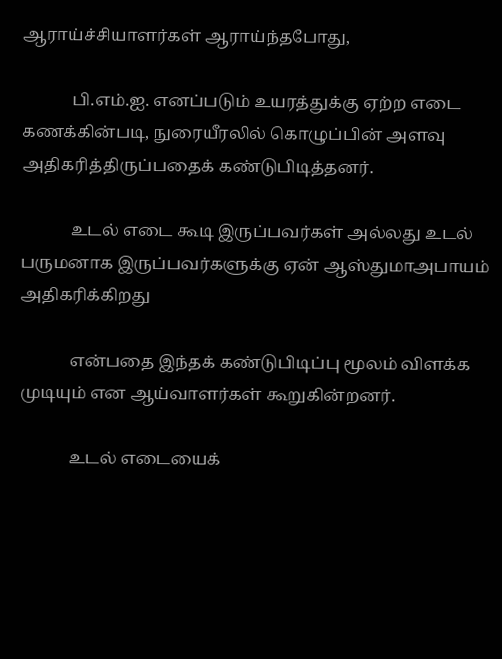ஆராய்ச்சியாளர்கள் ஆராய்ந்தபோது,

            பி.எம்.ஐ. எனப்படும் உயரத்துக்கு ஏற்ற எடை கணக்கின்படி, நுரையீரலில் கொழுப்பின் அளவு அதிகரித்திருப்பதைக் கண்டுபிடித்தனர்.

            உடல் எடை கூடி இருப்பவர்கள் அல்லது உடல் பருமனாக இருப்பவர்களுக்கு ஏன் ஆஸ்துமாஅபாயம் அதிகரிக்கிறது

            என்பதை இந்தக் கண்டுபிடிப்பு மூலம் விளக்க முடியும் என ஆய்வாளர்கள் கூறுகின்றனர்.

            உடல் எடையைக்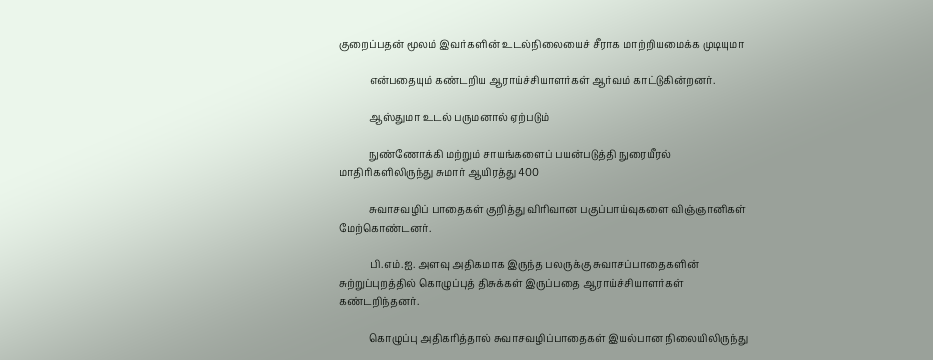குறைப்பதன் மூலம் இவர்களின் உடல்நிலையைச் சீராக மாற்றியமைக்க முடியுமா

            என்பதையும் கண்டறிய ஆராய்ச்சியாளர்கள் ஆர்வம் காட்டுகின்றனர்.

            ஆஸ்துமா உடல் பருமனால் ஏற்படும்

            நுண்ணோக்கி மற்றும் சாயங்களைப் பயன்படுத்தி நுரையீரல் மாதிரிகளிலிருந்து சுமார் ஆயிரத்து 400

            சுவாசவழிப் பாதைகள் குறித்து விரிவான பகுப்பாய்வுகளை விஞ்ஞானிகள் மேற்கொண்டனர்.

            பி.எம்.ஐ. அளவு அதிகமாக இருந்த பலருக்கு சுவாசப்பாதைகளின் சுற்றுப்புறத்தில் கொழுப்புத் திசுக்கள் இருப்பதை ஆராய்ச்சியாளர்கள் கண்டறிந்தனர்.

            கொழுப்பு அதிகரித்தால் சுவாசவழிப்பாதைகள் இயல்பான நிலையிலிருந்து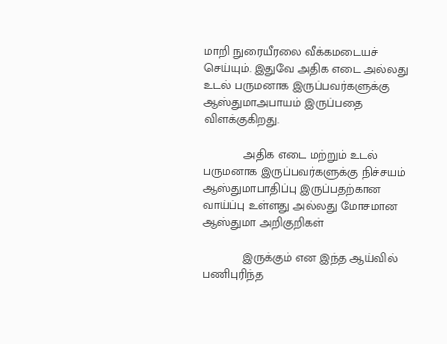மாறி நுரையீரலை வீக்கமடையச் செய்யும். இதுவே அதிக எடை அல்லது உடல் பருமனாக இருப்பவர்களுக்கு ஆஸ்துமாஅபாயம் இருப்பதை விளக்குகிறது.

            அதிக எடை மற்றும் உடல் பருமனாக இருப்பவர்களுக்கு நிச்சயம் ஆஸ்துமாபாதிப்பு இருப்பதற்கான வாய்ப்பு உள்ளது அல்லது மோசமான ஆஸ்துமா அறிகுறிகள்

            இருக்கும் என இந்த ஆய்வில் பணிபுரிந்த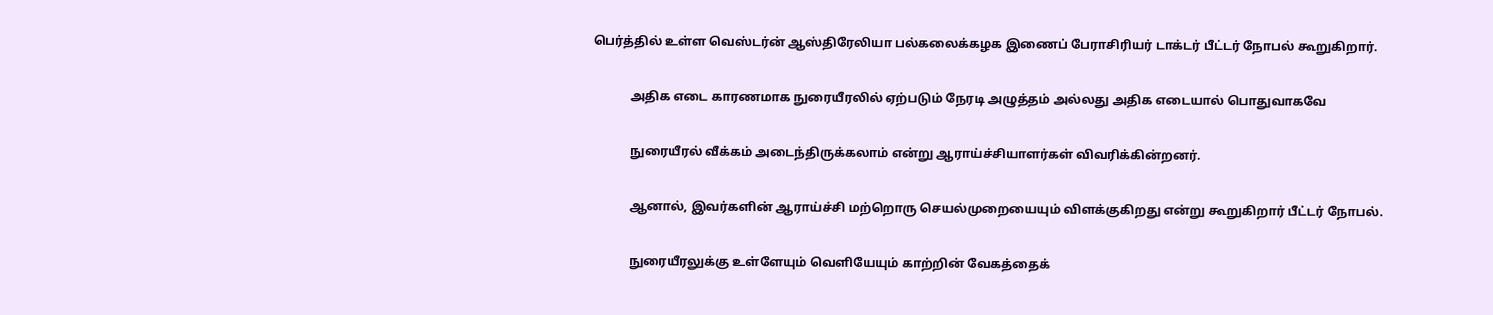பெர்த்தில் உள்ள வெஸ்டர்ன் ஆஸ்திரேலியா பல்கலைக்கழக இணைப் பேராசிரியர் டாக்டர் பீட்டர் நோபல் கூறுகிறார்.

            அதிக எடை காரணமாக நுரையீரலில் ஏற்படும் நேரடி அழுத்தம் அல்லது அதிக எடையால் பொதுவாகவே

            நுரையீரல் வீக்கம் அடைந்திருக்கலாம் என்று ஆராய்ச்சியாளர்கள் விவரிக்கின்றனர்.

            ஆனால், இவர்களின் ஆராய்ச்சி மற்றொரு செயல்முறையையும் விளக்குகிறது என்று கூறுகிறார் பீட்டர் நோபல்.

            நுரையீரலுக்கு உள்ளேயும் வெளியேயும் காற்றின் வேகத்தைக்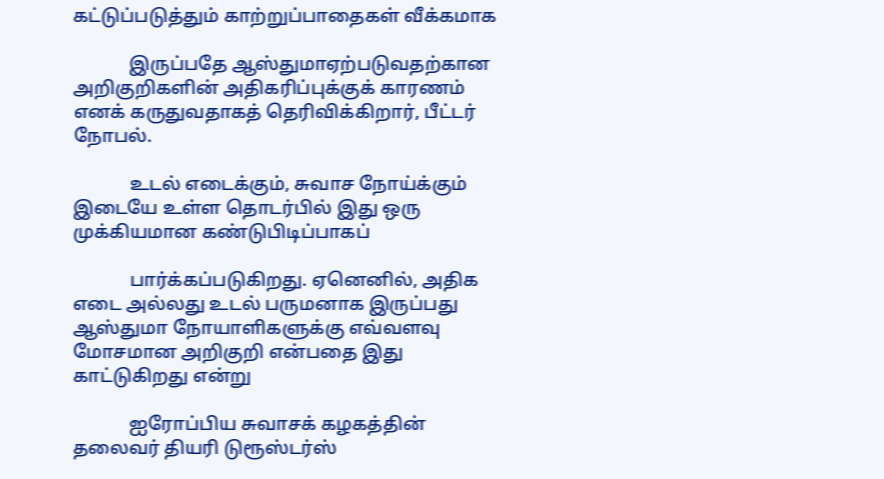கட்டுப்படுத்தும் காற்றுப்பாதைகள் வீக்கமாக

            இருப்பதே ஆஸ்துமாஏற்படுவதற்கான அறிகுறிகளின் அதிகரிப்புக்குக் காரணம் எனக் கருதுவதாகத் தெரிவிக்கிறார், பீட்டர் நோபல்.

            உடல் எடைக்கும், சுவாச நோய்க்கும் இடையே உள்ள தொடர்பில் இது ஒரு முக்கியமான கண்டுபிடிப்பாகப்

            பார்க்கப்படுகிறது. ஏனெனில், அதிக எடை அல்லது உடல் பருமனாக இருப்பது ஆஸ்துமா நோயாளிகளுக்கு எவ்வளவு மோசமான அறிகுறி என்பதை இது காட்டுகிறது என்று

            ஐரோப்பிய சுவாசக் கழகத்தின் தலைவர் தியரி டுரூஸ்டர்ஸ்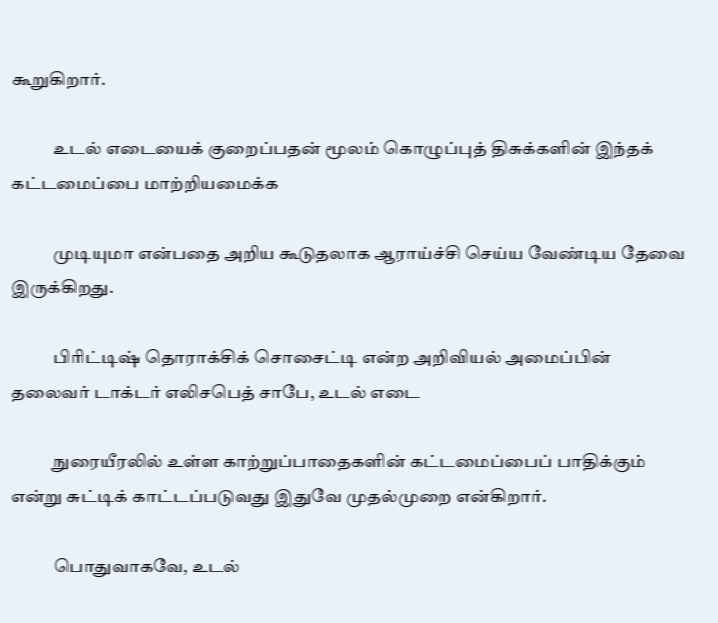கூறுகிறார்.

            உடல் எடையைக் குறைப்பதன் மூலம் கொழுப்புத் திசுக்களின் இந்தக் கட்டமைப்பை மாற்றியமைக்க

            முடியுமா என்பதை அறிய கூடுதலாக ஆராய்ச்சி செய்ய வேண்டிய தேவை இருக்கிறது.

            பிரிட்டிஷ் தொராக்சிக் சொசைட்டி என்ற அறிவியல் அமைப்பின் தலைவர் டாக்டர் எலிசபெத் சாபே, உடல் எடை

            நுரையீரலில் உள்ள காற்றுப்பாதைகளின் கட்டமைப்பைப் பாதிக்கும் என்று சுட்டிக் காட்டப்படுவது இதுவே முதல்முறை என்கிறார்.

            பொதுவாகவே, உடல்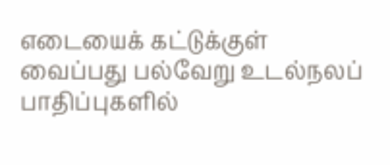எடையைக் கட்டுக்குள் வைப்பது பல்வேறு உடல்நலப் பாதிப்புகளில்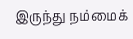இருந்து நம்மைக்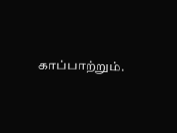காப்பாற்றும்.